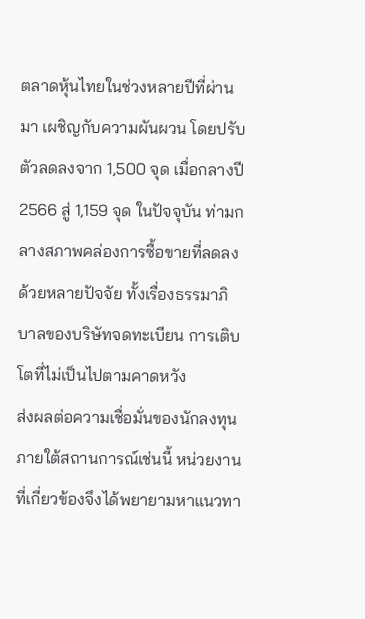ตลาดหุ้นไทยในช่วงหลายปีที่ผ่านมา เผชิญกับความผันผวน โดยปรับตัวลดลงจาก 1,500 จุด เมื่อกลางปี 2566 สู่ 1,159 จุด ในปัจจุบัน ท่ามกลางสภาพคล่องการซื้อขายที่ลดลง ด้วยหลายปัจจัย ทั้งเรื่องธรรมาภิบาลของบริษัทจดทะเบียน การเติบโตที่ไม่เป็นไปตามคาดหวัง
ส่งผลต่อความเชื่อมั่นของนักลงทุน ภายใต้สถานการณ์เช่นนี้ หน่วยงานที่เกี่ยวข้องจึงได้พยายามหาแนวทา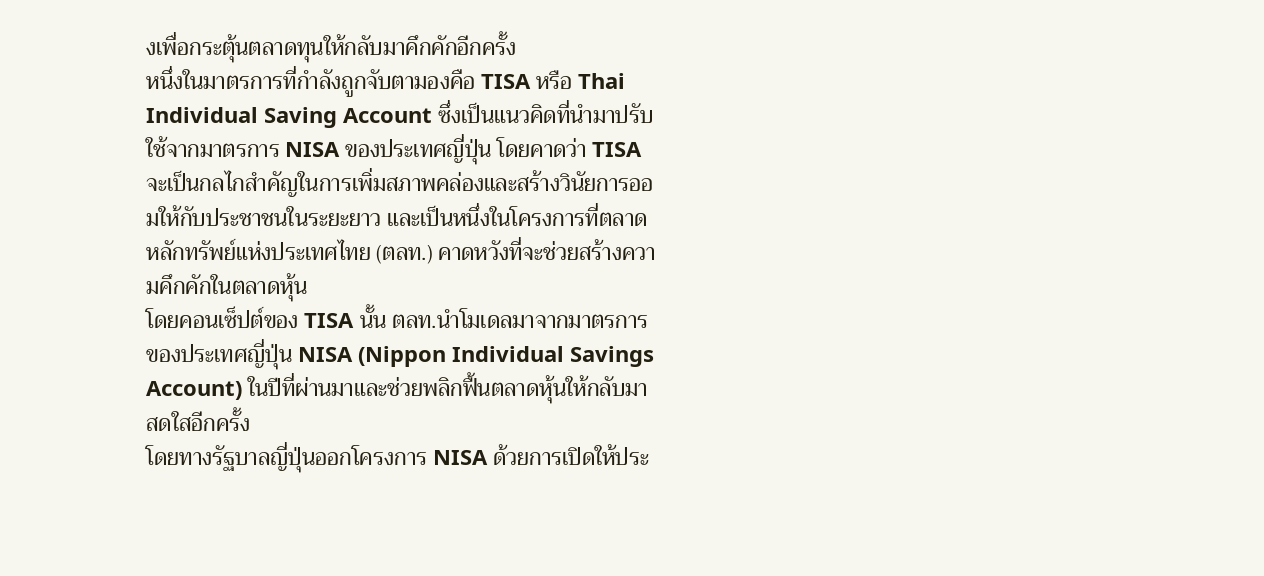งเพื่อกระตุ้นตลาดทุนให้กลับมาคึกคักอีกครั้ง
หนึ่งในมาตรการที่กำลังถูกจับตามองคือ TISA หรือ Thai Individual Saving Account ซึ่งเป็นแนวคิดที่นำมาปรับใช้จากมาตรการ NISA ของประเทศญี่ปุ่น โดยคาดว่า TISA จะเป็นกลไกสำคัญในการเพิ่มสภาพคล่องและสร้างวินัยการออมให้กับประชาชนในระยะยาว และเป็นหนึ่งในโครงการที่ตลาดหลักทรัพย์แห่งประเทศไทย (ตลท.) คาดหวังที่จะช่วยสร้างความคึกคักในตลาดหุ้น
โดยคอนเซ็ปต์ของ TISA นั้น ตลท.นำโมเดลมาจากมาตรการของประเทศญี่ปุ่น NISA (Nippon Individual Savings Account) ในปีที่ผ่านมาและช่วยพลิกฟื้นตลาดหุ้นให้กลับมาสดใสอีกครั้ง
โดยทางรัฐบาลญี่ปุ่นออกโครงการ NISA ด้วยการเปิดให้ประ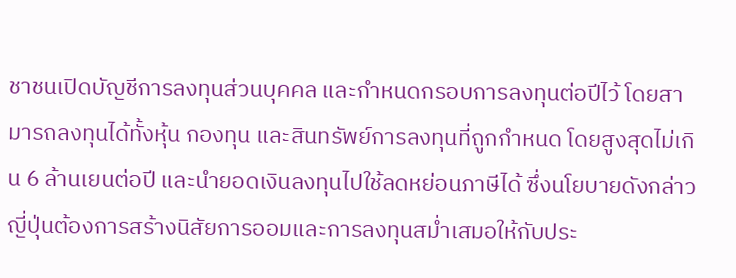ชาชนเปิดบัญชีการลงทุนส่วนบุคคล และกำหนดกรอบการลงทุนต่อปีไว้ โดยสามารถลงทุนได้ทั้งหุ้น กองทุน และสินทรัพย์การลงทุนที่ถูกกำหนด โดยสูงสุดไม่เกิน 6 ล้านเยนต่อปี และนำยอดเงินลงทุนไปใช้ลดหย่อนภาษีได้ ซึ่งนโยบายดังกล่าว ญี่ปุ่นต้องการสร้างนิสัยการออมและการลงทุนสม่ำเสมอให้กับประ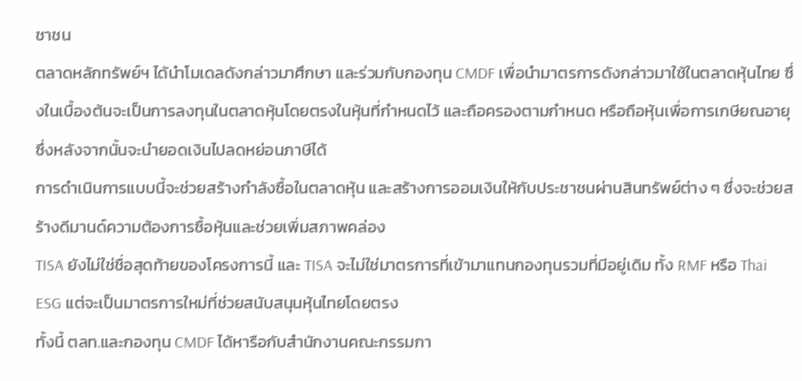ชาชน
ตลาดหลักทรัพย์ฯ ได้นำโมเดลดังกล่าวมาศึกษา และร่วมกับกองทุน CMDF เพื่อนำมาตรการดังกล่าวมาใช้ในตลาดหุ้นไทย ซึ่งในเบื้องต้นจะเป็นการลงทุนในตลาดหุ้นโดยตรงในหุ้นที่กำหนดไว้ และถือครองตามกำหนด หรือถือหุ้นเพื่อการเกษียณอายุ ซึ่งหลังจากนั้นจะนำยอดเงินไปลดหย่อนภาษีได้
การดำเนินการแบบนี้จะช่วยสร้างกำลังซื้อในตลาดหุ้น และสร้างการออมเงินให้กับประชาชนผ่านสินทรัพย์ต่าง ๆ ซึ่งจะช่วยสร้างดีมานด์ความต้องการซื้อหุ้นและช่วยเพิ่มสภาพคล่อง
TISA ยังไม่ใช่ชื่อสุดท้ายของโครงการนี้ และ TISA จะไม่ใช่มาตรการที่เข้ามาแทนกองทุนรวมที่มีอยู่เดิม ทั้ง RMF หรือ Thai ESG แต่จะเป็นมาตรการใหม่ที่ช่วยสนับสนุนหุ้นไทยโดยตรง
ทั้งนี้ ตลท.และกองทุน CMDF ได้หารือกับสำนักงานคณะกรรมกา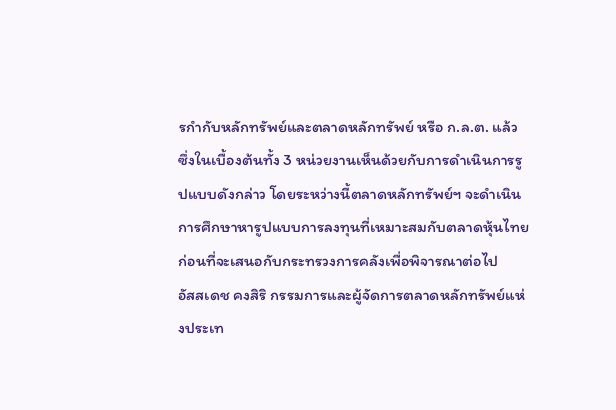รกำกับหลักทรัพย์และตลาดหลักทรัพย์ หรือ ก.ล.ต. แล้ว ซึ่งในเบื้องต้นทั้ง 3 หน่วยงานเห็นด้วยกับการดำเนินการรูปแบบดังกล่าว โดยระหว่างนี้ตลาดหลักทรัพย์ฯ จะดำเนินการศึกษาหารูปแบบการลงทุนที่เหมาะสมกับตลาดหุ้นไทย ก่อนที่จะเสนอกับกระทรวงการคลังเพื่อพิจารณาต่อไป
อัสสเดช คงสิริ กรรมการและผู้จัดการตลาดหลักทรัพย์แห่งประเท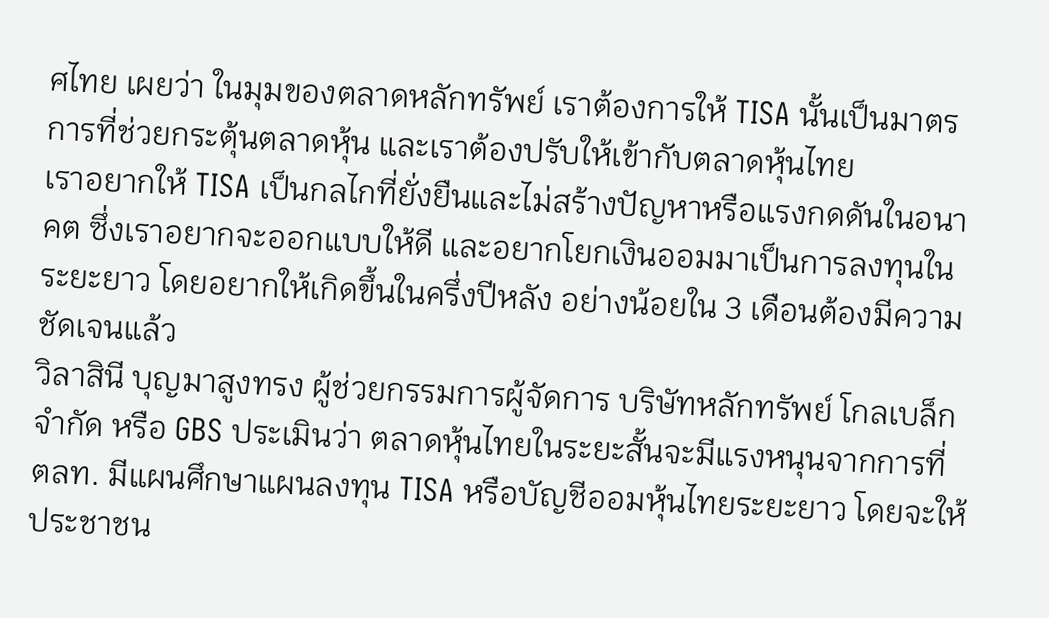ศไทย เผยว่า ในมุมของตลาดหลักทรัพย์ เราต้องการให้ TISA นั้นเป็นมาตรการที่ช่วยกระตุ้นตลาดหุ้น และเราต้องปรับให้เข้ากับตลาดหุ้นไทย
เราอยากให้ TISA เป็นกลไกที่ยั่งยืนและไม่สร้างปัญหาหรือแรงกดดันในอนาคต ซึ่งเราอยากจะออกแบบให้ดี และอยากโยกเงินออมมาเป็นการลงทุนในระยะยาว โดยอยากให้เกิดขึ้นในครึ่งปีหลัง อย่างน้อยใน 3 เดือนต้องมีความชัดเจนแล้ว
วิลาสินี บุญมาสูงทรง ผู้ช่วยกรรมการผู้จัดการ บริษัทหลักทรัพย์ โกลเบล็ก จำกัด หรือ GBS ประเมินว่า ตลาดหุ้นไทยในระยะสั้นจะมีแรงหนุนจากการที่ ตลท. มีแผนศึกษาแผนลงทุน TISA หรือบัญชีออมหุ้นไทยระยะยาว โดยจะให้ประชาชน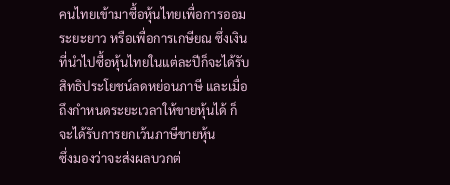คนไทยเข้ามาซื้อหุ้นไทยเพื่อการออมระยะยาว หรือเพื่อการเกษียณ ซึ่งเงินที่นำไปซื้อหุ้นไทยในแต่ละปีก็จะได้รับสิทธิประโยชน์ลดหย่อนภาษี และเมื่อถึงกำหนดระยะเวลาให้ขายหุ้นได้ ก็จะได้รับการยกเว้นภาษีขายหุ้น
ซึ่งมองว่าจะส่งผลบวกต่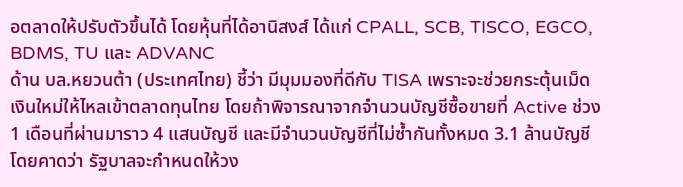อตลาดให้ปรับตัวขึ้นได้ โดยหุ้นที่ได้อานิสงส์ ได้แก่ CPALL, SCB, TISCO, EGCO, BDMS, TU และ ADVANC
ด้าน บล.หยวนต้า (ประเทศไทย) ชี้ว่า มีมุมมองที่ดีกับ TISA เพราะจะช่วยกระตุ้นเม็ดเงินใหม่ให้ไหลเข้าตลาดทุนไทย โดยถ้าพิจารณาจากจำนวนบัญชีซื้อขายที่ Active ช่วง 1 เดือนที่ผ่านมาราว 4 แสนบัญชี และมีจำนวนบัญชีที่ไม่ซ้ำกันทั้งหมด 3.1 ล้านบัญชี
โดยคาดว่า รัฐบาลจะกำหนดให้วง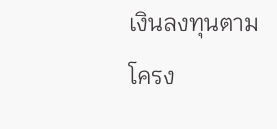เงินลงทุนตามโครง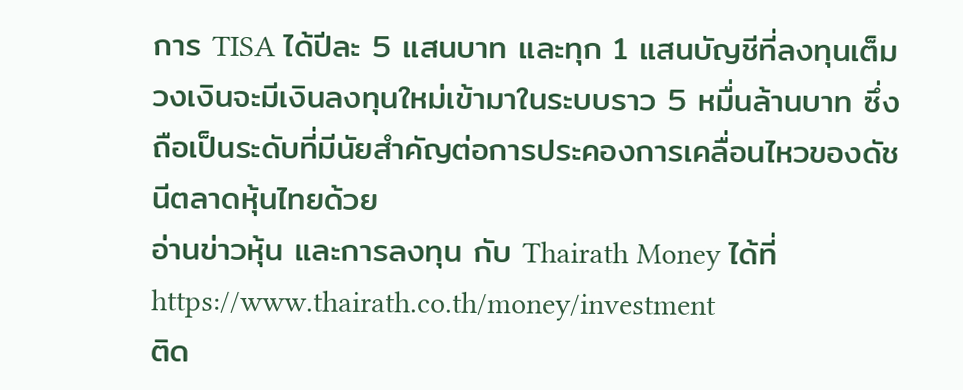การ TISA ได้ปีละ 5 แสนบาท และทุก 1 แสนบัญชีที่ลงทุนเต็มวงเงินจะมีเงินลงทุนใหม่เข้ามาในระบบราว 5 หมื่นล้านบาท ซึ่งถือเป็นระดับที่มีนัยสำคัญต่อการประคองการเคลื่อนไหวของดัชนีตลาดหุ้นไทยด้วย
อ่านข่าวหุ้น และการลงทุน กับ Thairath Money ได้ที่
https://www.thairath.co.th/money/investment
ติด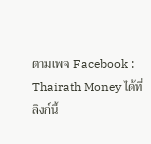ตามเพจ Facebook : Thairath Money ได้ที่ลิงก์นี้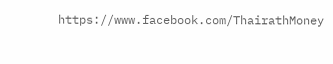https://www.facebook.com/ThairathMoney